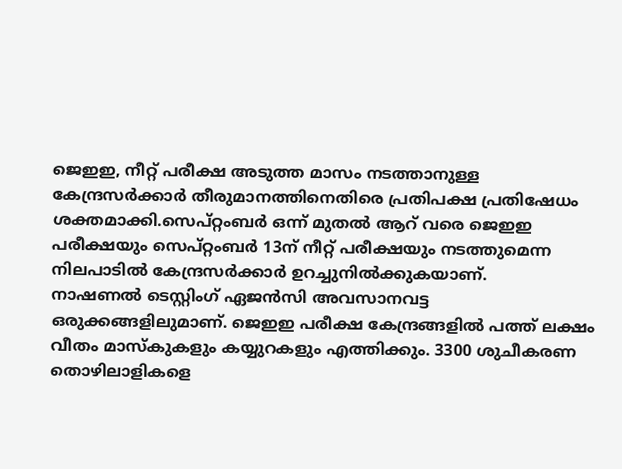ജെഇഇ, നീറ്റ് പരീക്ഷ അടുത്ത മാസം നടത്താനുള്ള കേന്ദ്രസർക്കാർ തീരുമാനത്തിനെതിരെ പ്രതിപക്ഷ പ്രതിഷേധം ശക്തമാക്കി.സെപ്റ്റംബർ ഒന്ന് മുതൽ ആറ് വരെ ജെഇഇ പരീക്ഷയും സെപ്റ്റംബർ 13ന് നീറ്റ് പരീക്ഷയും നടത്തുമെന്ന നിലപാടിൽ കേന്ദ്രസർക്കാർ ഉറച്ചുനിൽക്കുകയാണ്.
നാഷണൽ ടെസ്റ്റിംഗ് ഏജൻസി അവസാനവട്ട ഒരുക്കങ്ങളിലുമാണ്. ജെഇഇ പരീക്ഷ കേന്ദ്രങ്ങളിൽ പത്ത് ലക്ഷം വീതം മാസ്കുകളും കയ്യുറകളും എത്തിക്കും. 3300 ശുചീകരണ തൊഴിലാളികളെ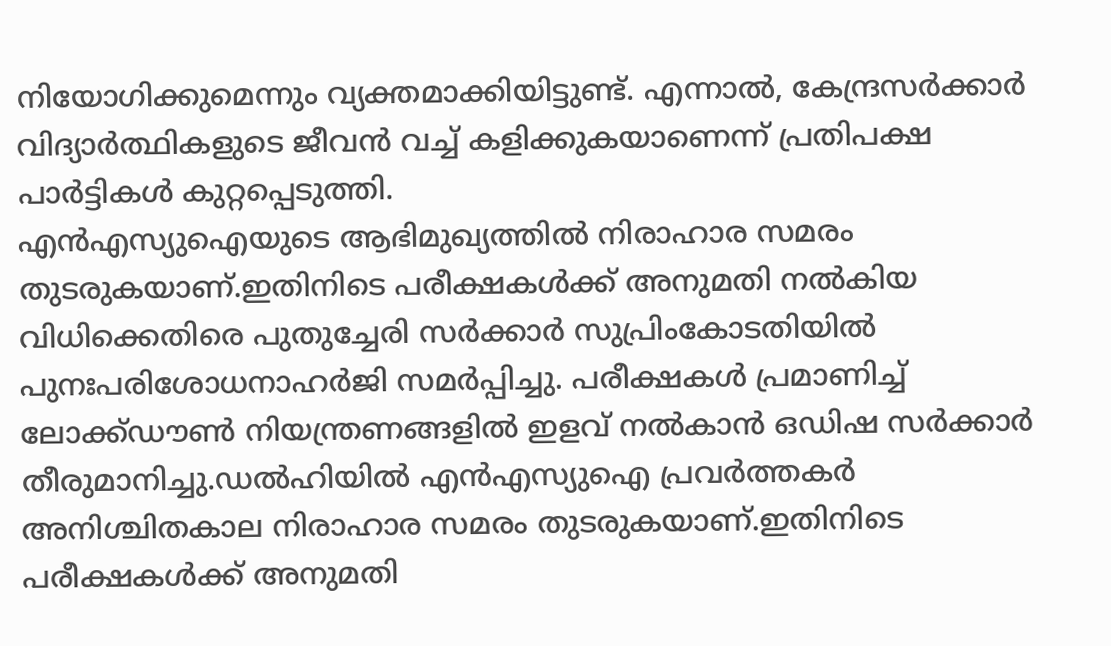നിയോഗിക്കുമെന്നും വ്യക്തമാക്കിയിട്ടുണ്ട്. എന്നാൽ, കേന്ദ്രസർക്കാർ വിദ്യാർത്ഥികളുടെ ജീവൻ വച്ച് കളിക്കുകയാണെന്ന് പ്രതിപക്ഷ പാർട്ടികൾ കുറ്റപ്പെടുത്തി.
എൻഎസ്യുഐയുടെ ആഭിമുഖ്യത്തിൽ നിരാഹാര സമരം തുടരുകയാണ്.ഇതിനിടെ പരീക്ഷകൾക്ക് അനുമതി നൽകിയ വിധിക്കെതിരെ പുതുച്ചേരി സർക്കാർ സുപ്രിംകോടതിയിൽ പുനഃപരിശോധനാഹർജി സമർപ്പിച്ചു. പരീക്ഷകൾ പ്രമാണിച്ച് ലോക്ക്ഡൗൺ നിയന്ത്രണങ്ങളിൽ ഇളവ് നൽകാൻ ഒഡിഷ സർക്കാർ തീരുമാനിച്ചു.ഡൽഹിയിൽ എൻഎസ്യുഐ പ്രവർത്തകർ അനിശ്ചിതകാല നിരാഹാര സമരം തുടരുകയാണ്.ഇതിനിടെ പരീക്ഷകൾക്ക് അനുമതി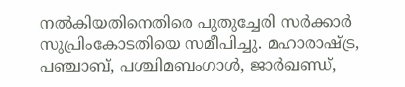നൽകിയതിനെതിരെ പുതുച്ചേരി സർക്കാർ സുപ്രിംകോടതിയെ സമീപിച്ചു. മഹാരാഷ്ട്ര, പഞ്ചാബ്, പശ്ചിമബംഗാൾ, ജാർഖണ്ഡ്,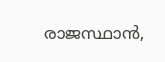രാജസ്ഥാൻ,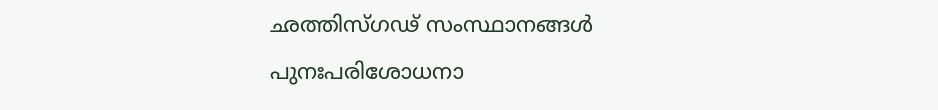ഛത്തിസ്ഗഢ് സംസ്ഥാനങ്ങൾ പുനഃപരിശോധനാ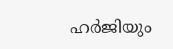ഹർജിയും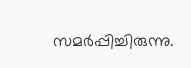സമർപ്പിച്ചിരുന്നു.